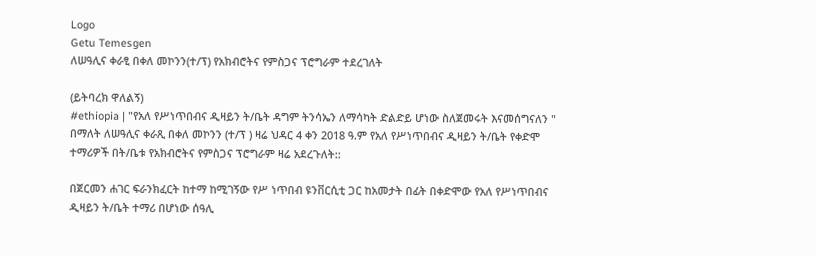Logo
Getu Temesgen
ለሠዓሊና ቀራፂ በቀለ መኮንን(ተ/ፕ) የአክብሮትና የምስጋና ፕሮግራም ተደረገለት

(ይትባረክ ዋለልኝ)
#ethiopia | "የአለ የሥነጥበብና ዲዛይን ት/ቤት ዳግም ትንሳኤን ለማሳካት ድልድይ ሆነው ስለጀመሩት እናመሰግናለን " በማለት ለሠዓሊና ቀራጺ በቀለ መኮንን (ተ/ፕ ) ዛሬ ህዳር 4 ቀን 2018 ዓ.ም የአለ የሥነጥበብና ዲዛይን ት/ቤት የቀድሞ ተማሪዎች በት/ቤቱ የአክብሮትና የምስጋና ፕሮግራም ዛሬ አደረጉለት::

በጀርመን ሐገር ፍራንክፈርት ከተማ ከሚገኝው የሥ ነጥበብ ዩንቨርሲቲ ጋር ከአመታት በፊት በቀድሞው የአለ የሥነጥበብና ዲዛይን ት/ቤት ተማሪ በሆነው ሰዓሊ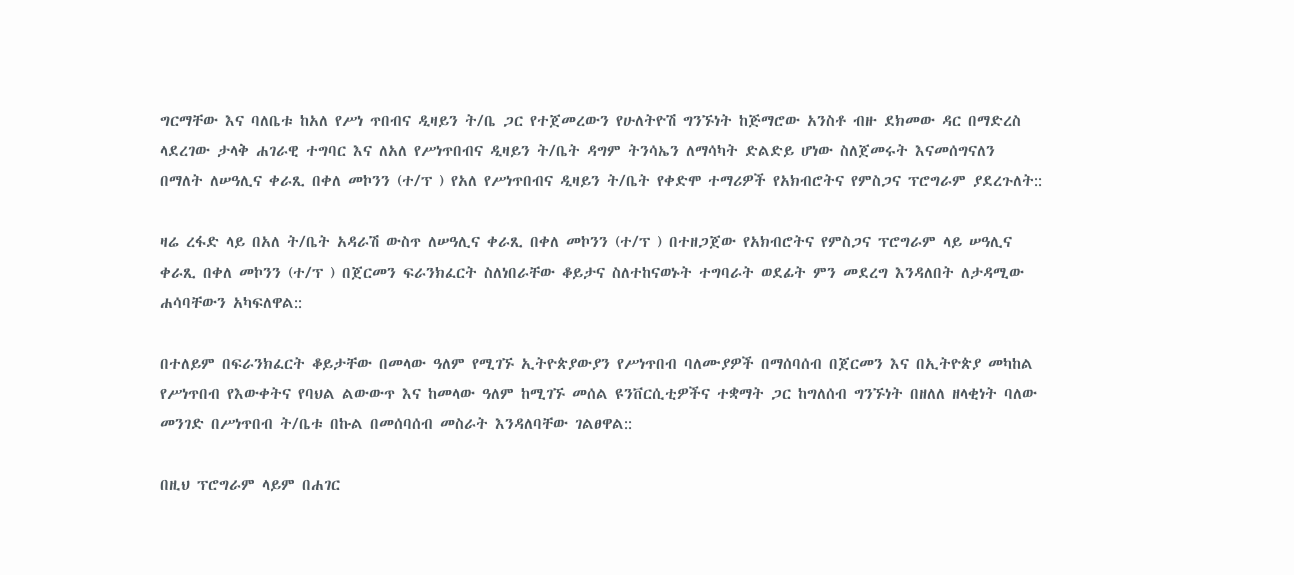ግርማቸው እና ባለቤቱ ከአለ የሥነ ጥበብና ዲዛይን ት/ቤ ጋር የተጀመረውን የሁለትዮሽ ግንኙነት ከጅማሮው አንስቶ ብዙ ደክመው ዳር በማድረስ ላደረገው ታላቅ ሐገራዊ ተግባር እና ለአለ የሥነጥበብና ዲዛይን ት/ቤት ዳግም ትንሳኤን ለማሳካት ድልድይ ሆነው ስለጀመሩት እናመሰግናለን በማለት ለሠዓሊና ቀራጺ በቀለ መኮንን (ተ/ፕ ) የአለ የሥነጥበብና ዲዛይን ት/ቤት የቀድሞ ተማሪዎች የአክብሮትና የምስጋና ፕሮግራም ያደረጉለት::

ዛሬ ረፋድ ላይ በአለ ት/ቤት አዳራሽ ውስጥ ለሠዓሊና ቀራጺ በቀለ መኮንን (ተ/ፕ ) በተዘጋጀው የአክብሮትና የምስጋና ፕሮግራም ላይ ሠዓሊና ቀራጺ በቀለ መኮንን (ተ/ፕ ) በጀርመን ፍራንክፈርት ስለነበራቸው ቆይታና ስለተከናወኑት ተግባራት ወደፊት ምን መደረግ እንዳለበት ለታዳሚው ሐሳባቸውን አካፍለዋል::

በተለይም በፍራንክፈርት ቆይታቸው በመላው ዓለም የሚገኙ ኢትዮጵያውያን የሥነጥበብ ባለሙያዎች በማሰባሰብ በጀርመን እና በኢትዮጵያ መካከል የሥነጥበብ የእውቀትና የባህል ልውውጥ እና ከመላው ዓለም ከሚገኙ መሰል ዩንቨርሲቲዎችና ተቋማት ጋር ከግለሰብ ግንኙነት በዘለለ ዘላቂነት ባለው መንገድ በሥነጥበብ ት/ቤቱ በኩል በመሰባሰብ መስራት እንዳለባቸው ገልፀዋል::

በዚህ ፕሮግራም ላይም በሐገር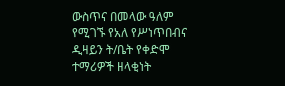ውስጥና በመላው ዓለም የሚገኙ የአለ የሥነጥበብና ዲዛይን ት/ቤት የቀድሞ ተማሪዎች ዘላቂነት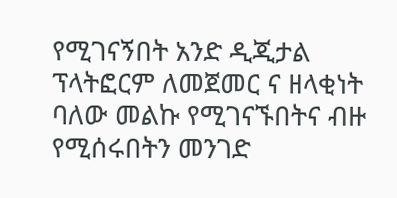የሚገናኝበት አንድ ዲጂታል ፕላትፎርም ለመጀመር ና ዘላቂነት ባለው መልኩ የሚገናኙበትና ብዙ የሚሰሩበትን መንገድ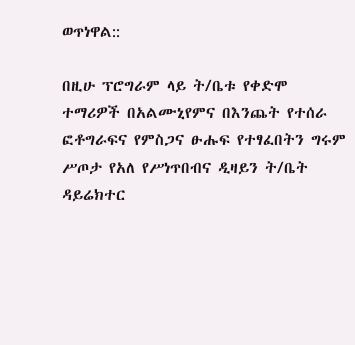ወጥነዋል::

በዚሁ ፕሮግራም ላይ ት/ቤቱ የቀድሞ ተማሪዎች በአልሙኒየምና በእንጨት የተሰራ ፎቶግራፍና የምስጋና ፁሑፍ የተፃፈበትን ግሩም ሥጦታ የአለ የሥነጥበብና ዲዛይን ት/ቤት ዳይሬክተር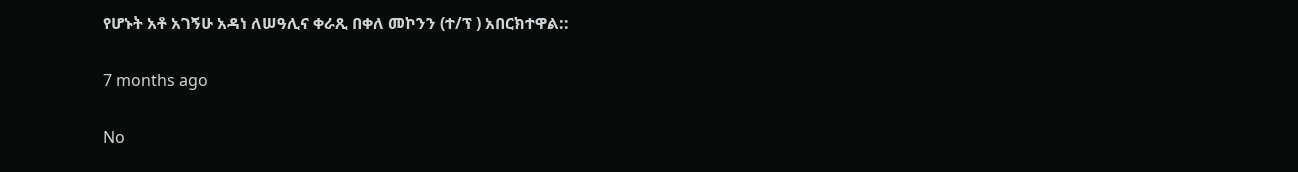የሆኑት አቶ አገኝሁ አዳነ ለሠዓሊና ቀራጺ በቀለ መኮንን (ተ/ፕ ) አበርክተዋል::

7 months ago

No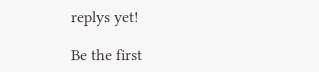replys yet!

Be the first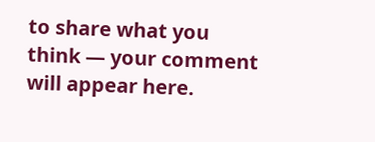to share what you think — your comment will appear here.